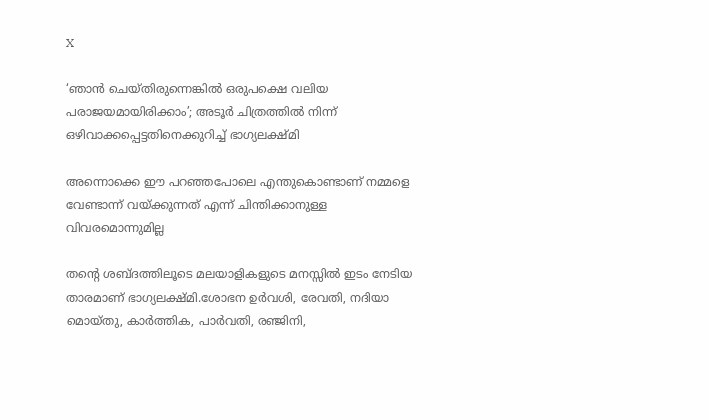X

‘ഞാന്‍ ചെയ്തിരുന്നെങ്കില്‍ ഒരുപക്ഷെ വലിയ പരാജയമായിരിക്കാം’; അടൂര്‍ ചിത്രത്തില്‍ നിന്ന് ഒഴിവാക്കപ്പെട്ടതിനെക്കുറിച്ച് ഭാഗ്യലക്ഷ്മി

അന്നൊക്കെ ഈ പറഞ്ഞപോലെ എന്തുകൊണ്ടാണ് നമ്മളെ വേണ്ടാന്ന് വയ്ക്കുന്നത് എന്ന് ചിന്തിക്കാനുള്ള വിവരമൊന്നുമില്ല

തന്റെ ശബ്ദത്തിലൂടെ മലയാളികളുടെ മനസ്സിൽ ഇടം നേടിയ താരമാണ് ഭാഗ്യലക്ഷ്‌മി.ശോഭന ഉർവശി, രേവതി, നദിയാ മൊയ്‌തു, കാർത്തിക, പാർവതി, രഞ്ജിനി,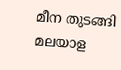മീന തുടങ്ങി മലയാള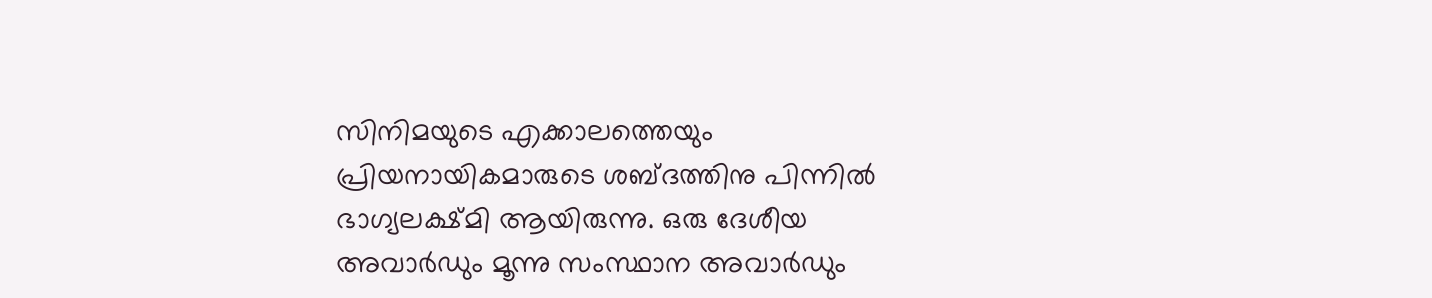സിനിമയുടെ എക്കാലത്തെയും പ്രിയനായികമാരുടെ ശബ്ദത്തിനു പിന്നിൽ ഭാഗ്യലക്ഷ്‌മി ആയിരുന്നു. ഒരു ദേശീയ അവാർഡും മൂന്നു സംസ്ഥാന അവാർഡും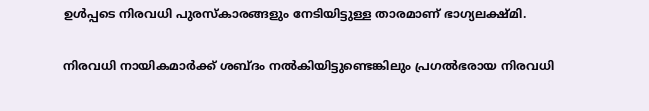ഉൾപ്പടെ നിരവധി പുരസ്‌കാരങ്ങളും നേടിയിട്ടുള്ള താരമാണ് ഭാഗ്യലക്ഷ്മി.

നിരവധി നായികമാര്‍ക്ക് ശബ്ദം നല്‍കിയിട്ടുണ്ടെങ്കിലും പ്രഗല്‍ഭരായ നിരവധി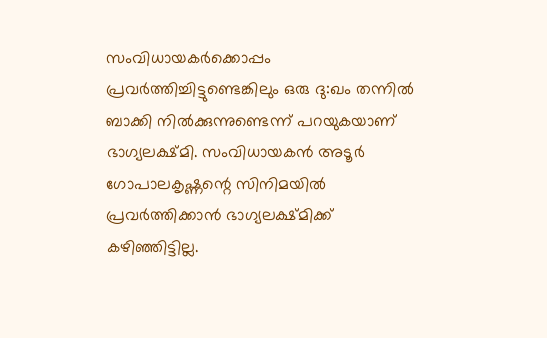സംവിധായകര്‍ക്കൊപ്പം പ്രവര്‍ത്തിച്ചിട്ടുണ്ടെങ്കിലും ഒരു ദു:ഖം തന്നില്‍ ബാക്കി നില്‍ക്കുന്നുണ്ടെന്ന് പറയുകയാണ് ഭാഗ്യലക്ഷ്മി. സംവിധായകന്‍ അടൂര്‍ ഗോപാലകൃഷ്ണന്റെ സിനിമയില്‍ പ്രവര്‍ത്തിക്കാന്‍ ഭാഗ്യലക്ഷ്മിക്ക് കഴിഞ്ഞിട്ടില്ല.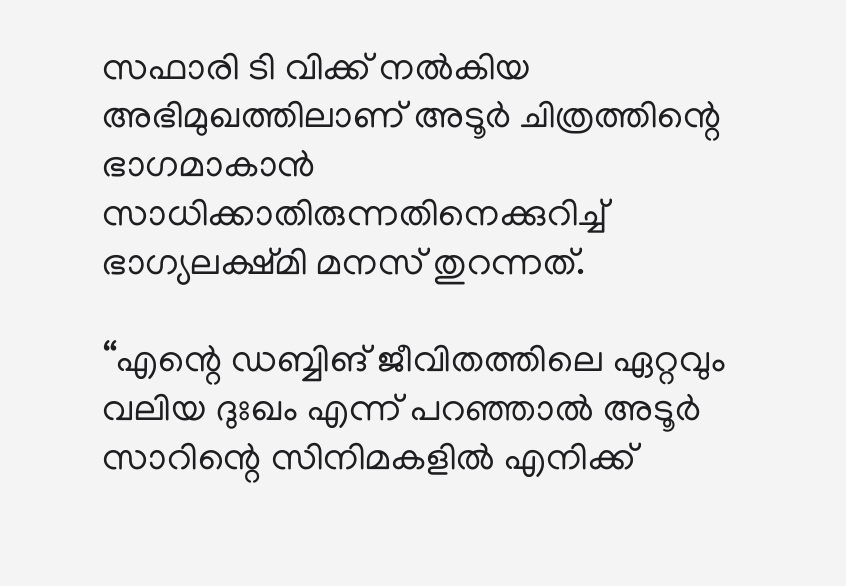സഫാരി ടി വിക്ക് നല്‍കിയ അഭിമുഖത്തിലാണ് അടൂര്‍ ചിത്രത്തിന്റെ ഭാഗമാകാന്‍ സാധിക്കാതിരുന്നതിനെക്കുറിച്ച് ഭാഗ്യലക്ഷ്മി മനസ് തുറന്നത്.

“എന്റെ ഡബ്ബിങ് ജീവിതത്തിലെ ഏറ്റവും വലിയ ദുഃഖം എന്ന് പറഞ്ഞാല്‍ അടൂര്‍ സാറിന്റെ സിനിമകളില്‍ എനിക്ക്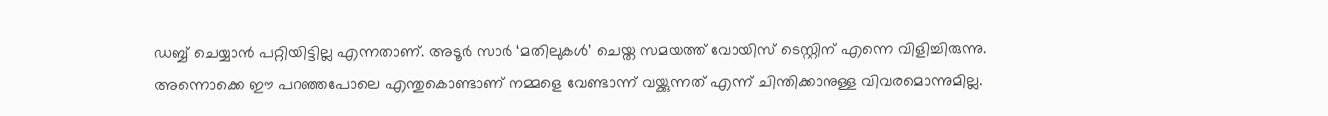ഡബ്ബ് ചെയ്യാന്‍ പറ്റിയിട്ടില്ല എന്നതാണ്. അടൂര്‍ സാര്‍ ‘മതിലുകള്‍’ ചെയ്ത സമയത്ത് വോയിസ് ടെസ്റ്റിന് എന്നെ വിളിച്ചിരുന്നു. അന്നൊക്കെ ഈ പറഞ്ഞപോലെ എന്തുകൊണ്ടാണ് നമ്മളെ വേണ്ടാന്ന് വയ്ക്കുന്നത് എന്ന് ചിന്തിക്കാനുള്ള വിവരമൊന്നുമില്ല.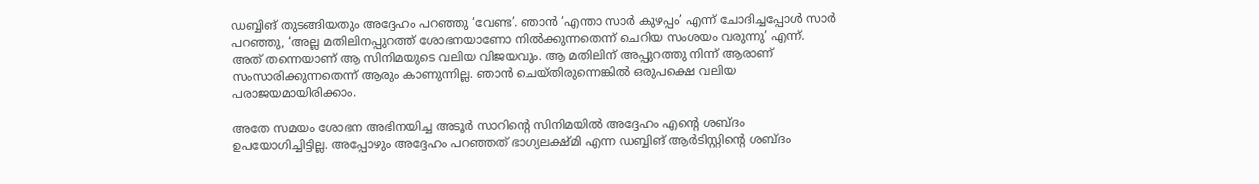ഡബ്ബിങ് തുടങ്ങിയതും അദ്ദേഹം പറഞ്ഞു ‘വേണ്ട’. ഞാന്‍ ‘എന്താ സാര്‍ കുഴപ്പം’ എന്ന് ചോദിച്ചപ്പോള്‍ സാര്‍ പറഞ്ഞു, ‘അല്ല മതിലിനപ്പുറത്ത് ശോഭനയാണോ നില്‍ക്കുന്നതെന്ന് ചെറിയ സംശയം വരുന്നു’ എന്ന്. അത് തന്നെയാണ് ആ സിനിമയുടെ വലിയ വിജയവും. ആ മതിലിന് അപ്പുറത്തു നിന്ന് ആരാണ് സംസാരിക്കുന്നതെന്ന് ആരും കാണുന്നില്ല. ഞാന്‍ ചെയ്തിരുന്നെങ്കില്‍ ഒരുപക്ഷെ വലിയ പരാജയമായിരിക്കാം.

അതേ സമയം ശോഭന അഭിനയിച്ച അടൂര്‍ സാറിന്റെ സിനിമയില്‍ അദ്ദേഹം എന്റെ ശബ്ദം ഉപയോഗിച്ചിട്ടില്ല. അപ്പോഴും അദ്ദേഹം പറഞ്ഞത് ഭാഗ്യലക്ഷ്മി എന്ന ഡബ്ബിങ് ആര്‍ടിസ്റ്റിന്റെ ശബ്ദം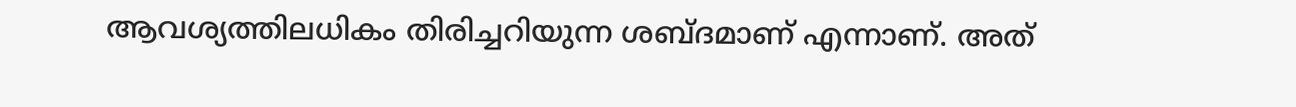ആവശ്യത്തിലധികം തിരിച്ചറിയുന്ന ശബ്ദമാണ് എന്നാണ്. അത്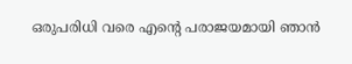ഒരുപരിധി വരെ എന്റെ പരാജയമായി ഞാന്‍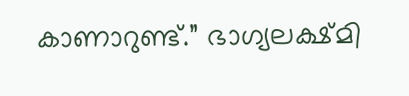കാണാറുണ്ട്.” ഭാഗ്യലക്ഷ്മി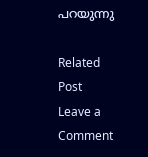പറയുന്നു

Related Post
Leave a Comment